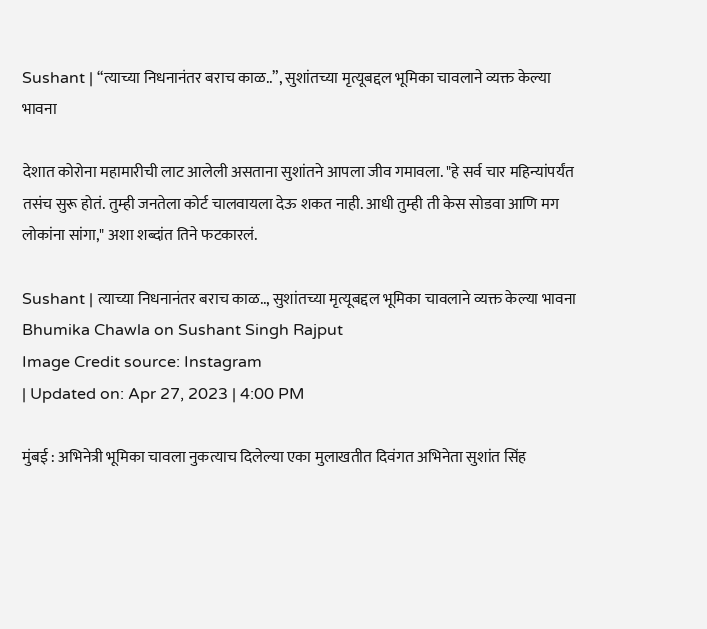Sushant | “त्याच्या निधनानंतर बराच काळ..”, सुशांतच्या मृत्यूबद्दल भूमिका चावलाने व्यक्त केल्या भावना

देशात कोरोना महामारीची लाट आलेली असताना सुशांतने आपला जीव गमावला. "हे सर्व चार महिन्यांपर्यंत तसंच सुरू होतं. तुम्ही जनतेला कोर्ट चालवायला देऊ शकत नाही. आधी तुम्ही ती केस सोडवा आणि मग लोकांना सांगा," अशा शब्दांत तिने फटकारलं.

Sushant | त्याच्या निधनानंतर बराच काळ.., सुशांतच्या मृत्यूबद्दल भूमिका चावलाने व्यक्त केल्या भावना
Bhumika Chawla on Sushant Singh Rajput
Image Credit source: Instagram
| Updated on: Apr 27, 2023 | 4:00 PM

मुंबई : अभिनेत्री भूमिका चावला नुकत्याच दिलेल्या एका मुलाखतीत दिवंगत अभिनेता सुशांत सिंह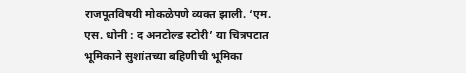राजपूतविषयी मोकळेपणे व्यक्त झाली. ‘एम. एस. धोनी : द अनटोल्ड स्टोरी’ या चित्रपटात भूमिकाने सुशांतच्या बहिणीची भूमिका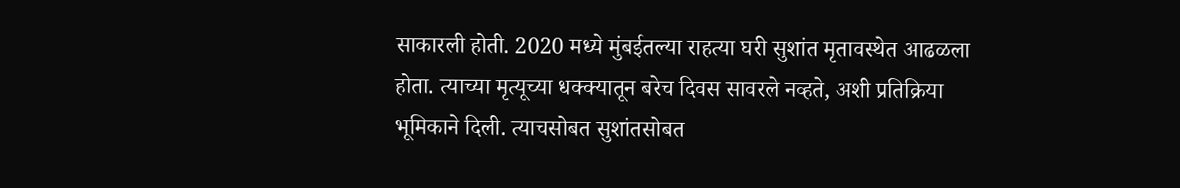साकारली होती. 2020 मध्ये मुंबईतल्या राहत्या घरी सुशांत मृतावस्थेत आढळला होता. त्याच्या मृत्यूच्या धक्क्यातून बरेच दिवस सावरले नव्हते, अशी प्रतिक्रिया भूमिकाने दिली. त्याचसोबत सुशांतसोबत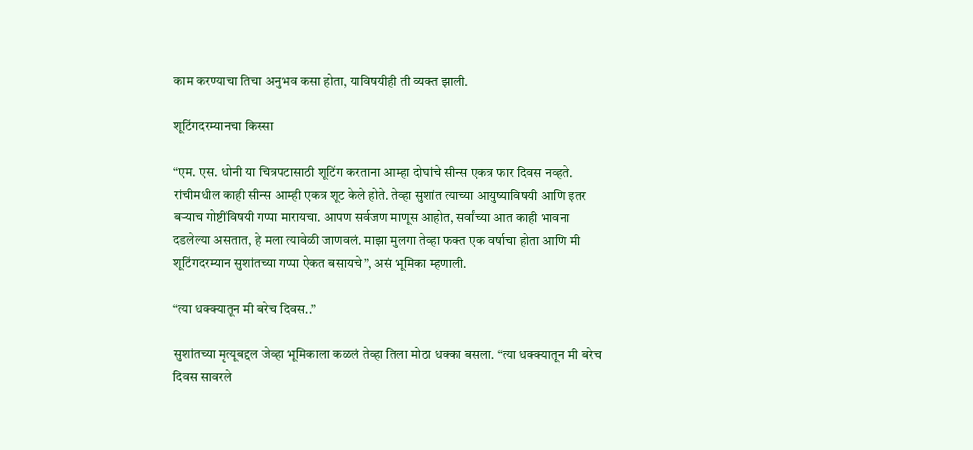काम करण्याचा तिचा अनुभव कसा होता, याविषयीही ती व्यक्त झाली.

शूटिंगदरम्यानचा किस्सा

“एम. एस. धोनी या चित्रपटासाठी शूटिंग करताना आम्हा दोघांचे सीन्स एकत्र फार दिवस नव्हते. रांचीमधील काही सीन्स आम्ही एकत्र शूट केले होते. तेव्हा सुशांत त्याच्या आयुष्याविषयी आणि इतर बऱ्याच गोष्टींविषयी गप्पा मारायचा. आपण सर्वजण माणूस आहोत, सर्वांच्या आत काही भावना दडलेल्या असतात, हे मला त्यावेळी जाणवलं. माझा मुलगा तेव्हा फक्त एक वर्षाचा होता आणि मी शूटिंगदरम्यान सुशांतच्या गप्पा ऐकत बसायचे”, असं भूमिका म्हणाली.

“त्या धक्क्यातून मी बरेच दिवस..”

सुशांतच्या मृत्यूबद्दल जेव्हा भूमिकाला कळलं तेव्हा तिला मोठा धक्का बसला. “त्या धक्क्यातून मी बरेच दिवस सावरले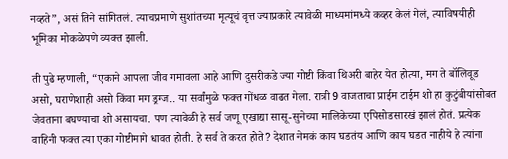नव्हते”, असं तिने सांगितलं. त्याचप्रमाणे सुशांतच्या मृत्यूचं वृत्त ज्याप्रकारे त्यावेळी माध्यमांमध्ये कव्हर केलं गेलं, त्याविषयीही भूमिका मोकळेपणे व्यक्त झाली.

ती पुढे म्हणाली, “एकाने आपला जीव गमावला आहे आणि दुसरीकडे ज्या गोष्टी किंवा थिअरी बाहेर येत होत्या, मग ते बॉलिवूड असो, घराणेशाही असो किंवा मग ड्रग्ज.. या सर्वांमुळे फक्त गोंधळ वाढत गेला. रात्री 9 वाजताचा प्राईम टाईम शो हा कुटुंबीयांसोबत जेवताना बघण्याचा शो असायचा. पण त्यावेळी हे सर्व जणू एखाद्या सासू-सुनेच्या मालिकेच्या एपिसोडसारखं झालं होतं. प्रत्येक वाहिनी फक्त त्या एका गोष्टीमागे धावत होती. हे सर्व ते करत होते? देशात नेमकं काय घडतंय आणि काय घडत नाहीये हे त्यांना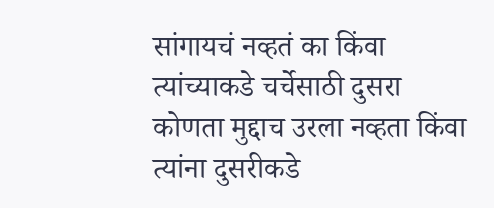सांगायचं नव्हतं का किंवा त्यांच्याकडे चर्चेसाठी दुसरा कोणता मुद्दाच उरला नव्हता किंवा त्यांना दुसरीकडे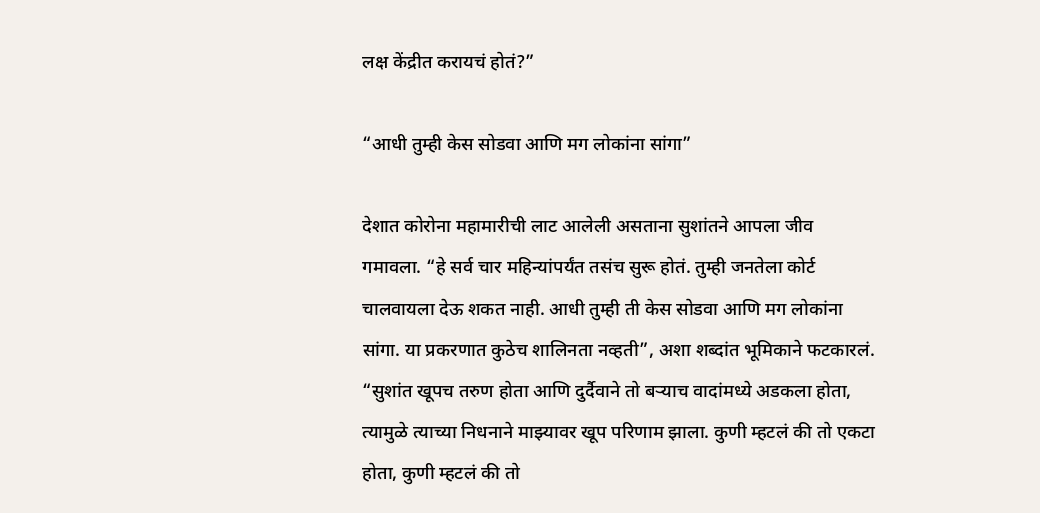लक्ष केंद्रीत करायचं होतं?”

“आधी तुम्ही केस सोडवा आणि मग लोकांना सांगा”

देशात कोरोना महामारीची लाट आलेली असताना सुशांतने आपला जीव गमावला. “हे सर्व चार महिन्यांपर्यंत तसंच सुरू होतं. तुम्ही जनतेला कोर्ट चालवायला देऊ शकत नाही. आधी तुम्ही ती केस सोडवा आणि मग लोकांना सांगा. या प्रकरणात कुठेच शालिनता नव्हती”, अशा शब्दांत भूमिकाने फटकारलं. “सुशांत खूपच तरुण होता आणि दुर्दैवाने तो बऱ्याच वादांमध्ये अडकला होता, त्यामुळे त्याच्या निधनाने माझ्यावर खूप परिणाम झाला. कुणी म्हटलं की तो एकटा होता, कुणी म्हटलं की तो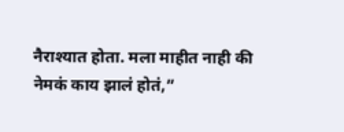नैराश्यात होता. मला माहीत नाही की नेमकं काय झालं होतं,”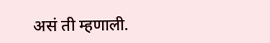असं ती म्हणाली.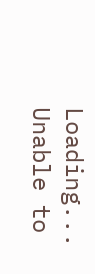Loading...
Unable to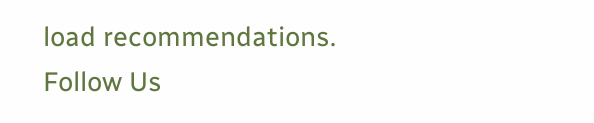load recommendations.
Follow Us